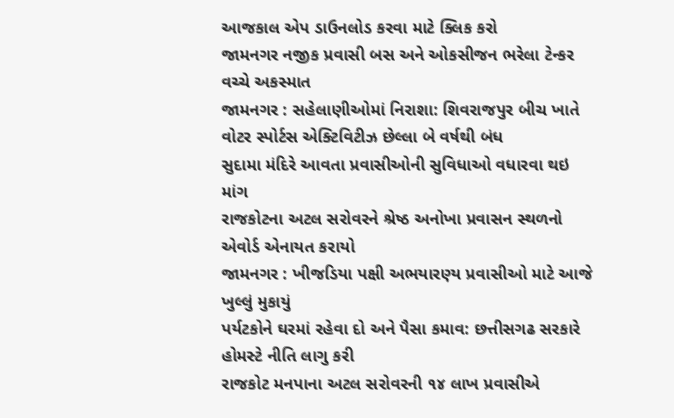આજકાલ એપ ડાઉનલોડ કરવા માટે ક્લિક કરો
જામનગર નજીક પ્રવાસી બસ અને ઓકસીજન ભરેલા ટેન્કર વચ્ચે અકસ્માત
જામનગર : સહેલાણીઓમાં નિરાશા: શિવરાજપુર બીચ ખાતે વોટર સ્પોર્ટસ એક્ટિવિટીઝ છેલ્લા બે વર્ષથી બંધ
સુદામા મંદિરે આવતા પ્રવાસીઓની સુવિધાઓ વધારવા થઇ માંગ
રાજકોટના અટલ સરોવરને શ્રેષ્ઠ અનોખા પ્રવાસન સ્થળનો એવોર્ડ એનાયત કરાયો
જામનગર : ખીજડિયા પક્ષી અભયારણ્ય પ્રવાસીઓ માટે આજે ખુલ્લું મુકાયું
પર્યટકોને ઘરમાં રહેવા દો અને પૈસા કમાવ: છત્તીસગઢ સરકારે હોમસ્ટે નીતિ લાગુ કરી
રાજકોટ મનપાના અટલ સરોવરની ૧૪ લાખ પ્રવાસીએ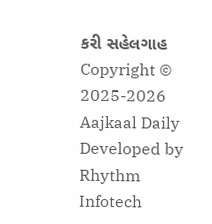કરી સહેલગાહ
Copyright © 2025-2026 Aajkaal Daily
Developed by Rhythm Infotech